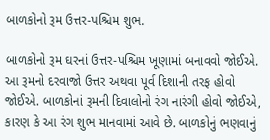બાળકોનો રૂમ ઉત્તર-પશ્ચિમ શુભ.

બાળકોનો રૂમ ઘરનાં ઉત્તર-પશ્ચિમ ખૂણામાં બનાવવો જોઈએ. આ રૂમનો દરવાજો ઉત્તર અથવા પૂર્વ દિશાની તરફ હોવો જોઈએ. બાળકોનાં રૂમની દિવાલોનો રંગ નારંગી હોવો જોઈએ, કારણ કે આ રંગ શુભ માનવામાં આવે છે. બાળકોનું ભણવાનું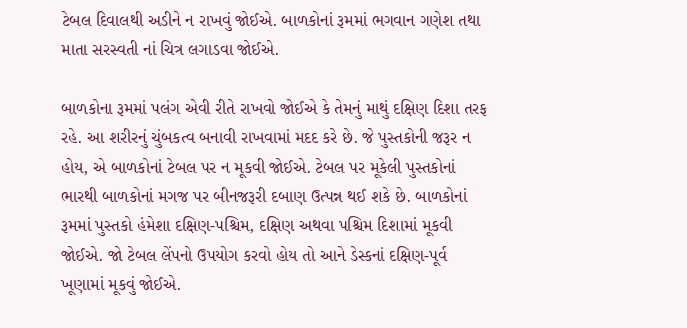ટેબલ દિવાલથી અડીને ન રાખવું જોઈએ. બાળકોનાં રૂમમાં ભગવાન ગણેશ તથા માતા સરસ્વતી નાં ચિત્ર લગાડવા જોઈએ.

બાળકોના રૂમમાં પલંગ એવી રીતે રાખવો જોઈએ કે તેમનું માથું દક્ષિણ દિશા તરફ રહે. આ શરીરનું ચુંબકત્વ બનાવી રાખવામાં મદદ કરે છે. જે પુસ્તકોની જરૂર ન હોય, એ બાળકોનાં ટેબલ પર ન મૂકવી જોઈએ. ટેબલ પર મૂકેલી પુસ્તકોનાં ભારથી બાળકોનાં મગજ પર બીનજરૂરી દબાણ ઉત્પન્ન થઈ શકે છે. બાળકોનાં રૂમમાં પુસ્તકો હંમેશા દક્ષિણ-પશ્ચિમ, દક્ષિણ અથવા પશ્ચિમ દિશામાં મૂકવી જોઈએ. જો ટેબલ લેંપનો ઉપયોગ કરવો હોય તો આને ડેસ્કનાં દક્ષિણ-પૂર્વ ખૂણામાં મૂકવું જોઈએ.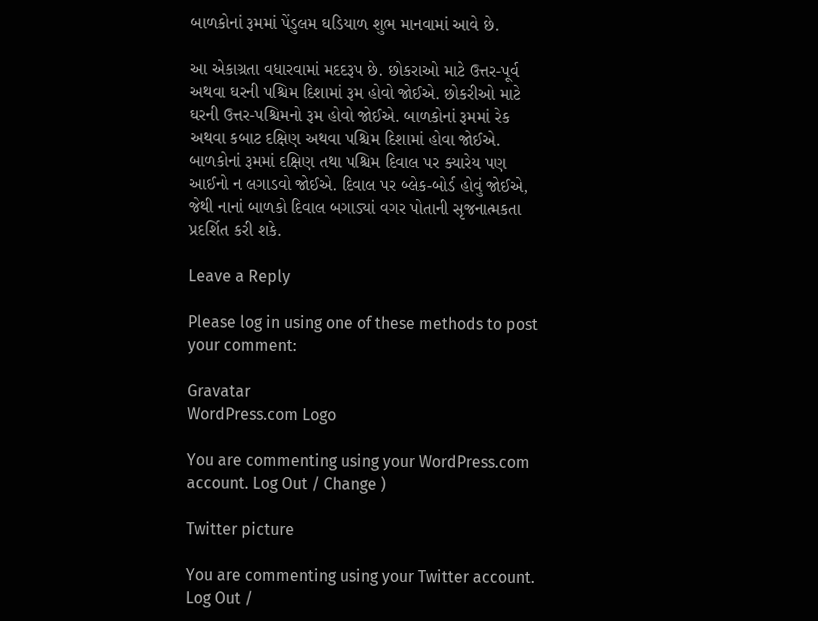બાળકોનાં રૂમમાં પેંડુલમ ઘડિયાળ શુભ માનવામાં આવે છે.

આ એકાગ્રતા વધારવામાં મદદરૂપ છે. છોકરાઓ માટે ઉત્તર-પૂર્વ અથવા ઘરની પશ્ચિમ દિશામાં રૂમ હોવો જોઈએ. છોકરીઓ માટે ઘરની ઉત્તર-પશ્ચિમનો રૂમ હોવો જોઈએ. બાળકોનાં રૂમમાં રેક અથવા કબાટ દક્ષિણ અથવા પશ્ચિમ દિશામાં હોવા જોઈએ. બાળકોનાં રૂમમાં દક્ષિણ તથા પશ્ચિમ દિવાલ પર ક્યારેય પણ આઈનો ન લગાડવો જોઈએ. દિવાલ પર બ્લેક-બોર્ડ હોવું જોઈએ, જેથી નાનાં બાળકો દિવાલ બગાડ્યાં વગર પોતાની સૃજનાત્મકતા પ્રદર્શિત કરી શકે.

Leave a Reply

Please log in using one of these methods to post your comment:

Gravatar
WordPress.com Logo

You are commenting using your WordPress.com account. Log Out / Change )

Twitter picture

You are commenting using your Twitter account. Log Out /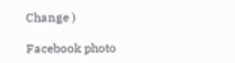Change )

Facebook photo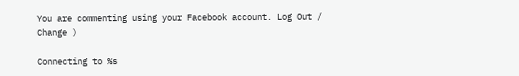You are commenting using your Facebook account. Log Out / Change )

Connecting to %s